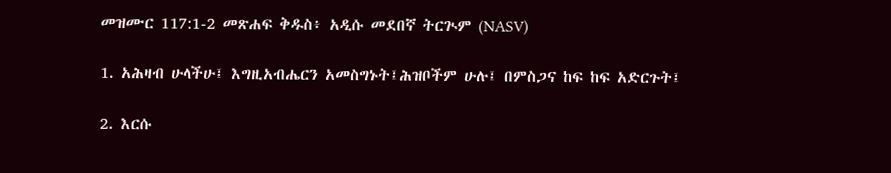መዝሙር 117:1-2 መጽሐፍ ቅዱስ፥ አዲሱ መደበኛ ትርጒም (NASV)

1. አሕዛብ ሁላችሁ፤ እግዚአብሔርን አመስግኑት፤ሕዝቦችም ሁሉ፤ በምስጋና ከፍ ከፍ አድርጉት፤

2. እርሱ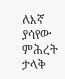ለእኛ ያሳየው ምሕረት ታላቅ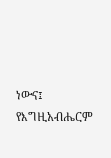ነውና፤ የእግዚአብሔርም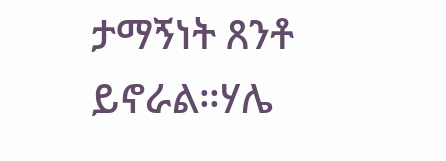ታማኝነት ጸንቶ ይኖራል።ሃሌ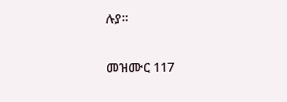ሉያ።

መዝሙር 117